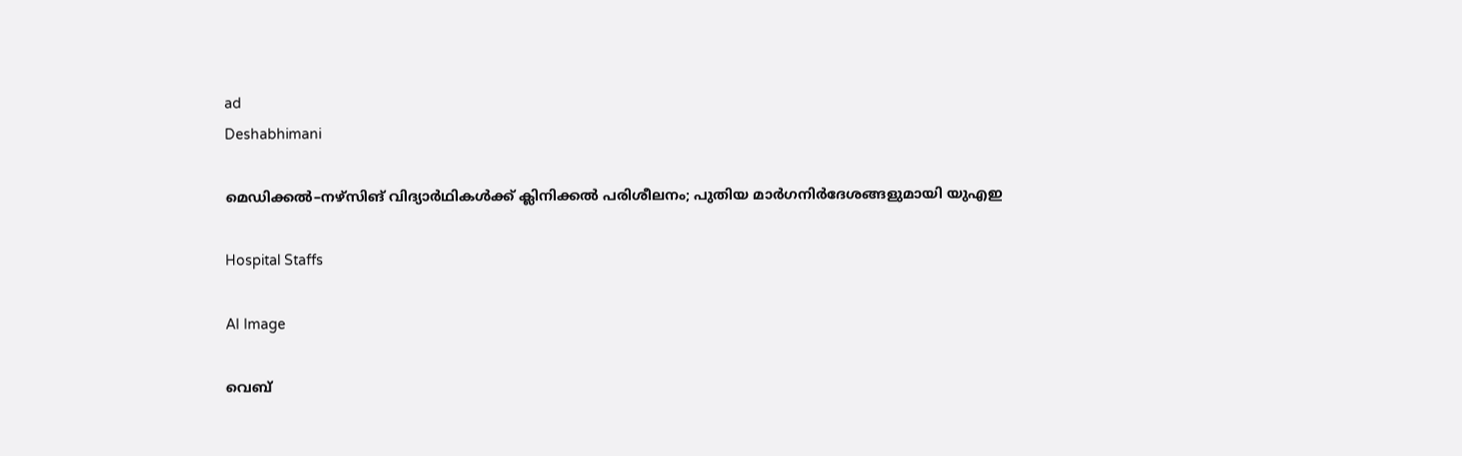ad
Deshabhimani

മെഡിക്കൽ–നഴ്സിങ് വിദ്യാർഥികൾക്ക് ക്ലിനിക്കൽ പരിശീലനം; പുതിയ മാർഗനിർദേശങ്ങളുമായി യുഎഇ

Hospital Staffs

AI Image

വെബ്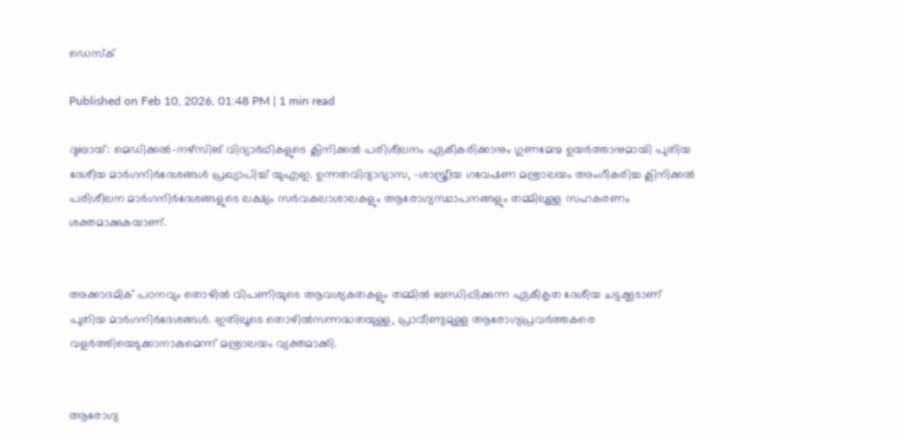ഡെസ്ക്

Published on Feb 10, 2026, 01:48 PM | 1 min read

ദുബായ്: മെഡിക്കൽ–നഴ്സിങ് വിദ്യാർഥികളുടെ ക്ലിനിക്കൽ പരിശീലനം ഏകീകരിക്കാനും ഗുണമേന്മ ഉയർത്താനുമായി പുതിയ ദേശീയ മാർഗനിർദേശങ്ങൾ പ്രഖ്യാപിച്ച്‌ യുഎഇ. ഉന്നതവിദ്യാഭ്യാസ, -ശാസ്ത്രീയ ഗവേഷണ മന്ത്രാലയം അംഗീകരിച്ച ക്ലിനിക്കൽ പരിശീലന മാർഗനിർദേശങ്ങളുടെ ലക്ഷ്യം സർവകലാശാലകളും ആരോഗ്യസ്ഥാപനങ്ങളും തമ്മിലുള്ള സഹകരണം ശക്തമാക്കുകയാണ്.


അക്കാദമിക് പഠനവും തൊഴിൽ വിപണിയുടെ ആവശ്യകതകളും തമ്മിൽ ബന്ധിപ്പിക്കുന്ന ഏകീകൃത ദേശീയ ചട്ടക്കൂടാണ് പുതിയ മാർഗനിർദേശങ്ങൾ. ഇതിലൂടെ തൊഴിൽസന്നദ്ധതയുള്ള, പ്രാവീണ്യമുള്ള ആരോഗ്യപ്രവർത്തകരെ വളർത്തിയെടുക്കാനാകുമെന്ന് മന്ത്രാലയം വ്യക്തമാക്കി.


ആരോഗ്യ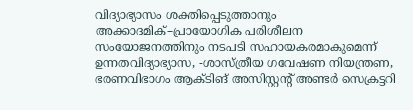വിദ്യാഭ്യാസം ശക്തിപ്പെടുത്താനും അക്കാദമിക്–പ്രായോഗിക പരിശീലന സംയോജനത്തിനും നടപടി സഹായകരമാകുമെന്ന് ഉന്നതവിദ്യാഭ്യാസ, -ശാസ്ത്രീയ ഗവേഷണ നിയന്ത്രണ, ഭരണവിഭാഗം ആക്ടിങ്‌ അസിസ്റ്റന്റ് അണ്ടർ സെക്രട്ടറി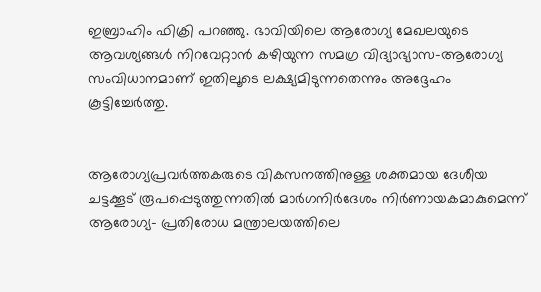ഇബ്രാഹിം ഫിക്രി പറഞ്ഞു. ഭാവിയിലെ ആരോഗ്യ മേഖലയുടെ ആവശ്യങ്ങൾ നിറവേറ്റാൻ കഴിയുന്ന സമഗ്ര വിദ്യാഭ്യാസ–ആരോഗ്യ സംവിധാനമാണ് ഇതിലൂടെ ലക്ഷ്യമിടുന്നതെന്നും അദ്ദേഹം കൂട്ടിച്ചേർത്തു.


ആരോഗ്യപ്രവർത്തകരുടെ വികസനത്തിനുള്ള ശക്തമായ ദേശീയ ചട്ടക്കൂട് രൂപപ്പെടുത്തുന്നതിൽ മാർഗനിർദേശം നിർണായകമാകുമെന്ന് ആരോഗ്യ- പ്രതിരോധ മന്ത്രാലയത്തിലെ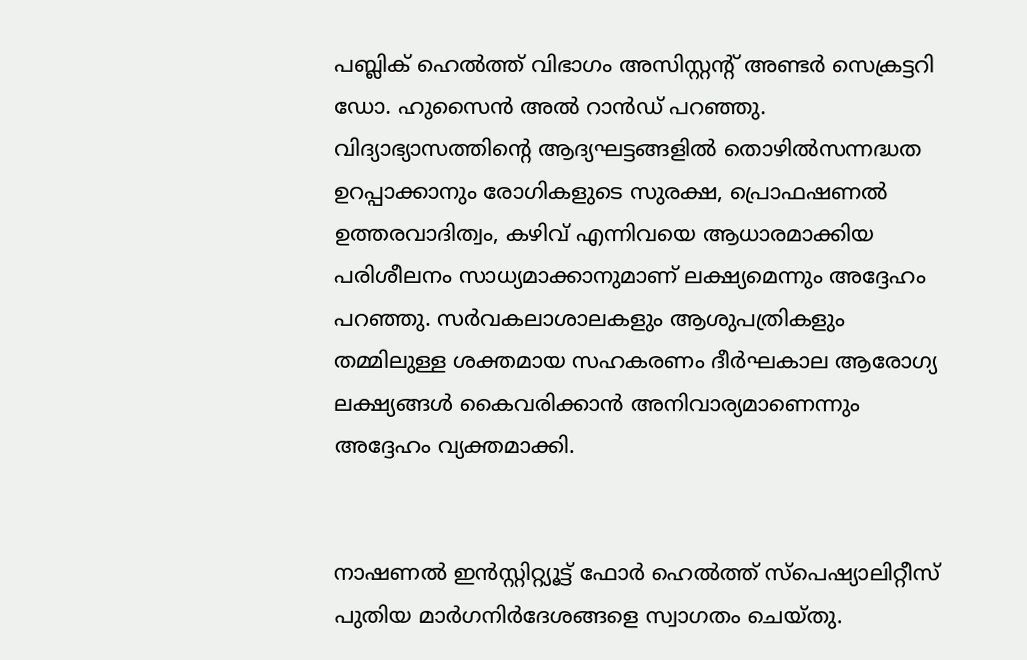പബ്ലിക് ഹെൽത്ത് വിഭാഗം അസിസ്റ്റന്റ് അണ്ടർ സെക്രട്ടറി ഡോ. ഹുസൈൻ അൽ റാൻഡ് പറഞ്ഞു. വിദ്യാഭ്യാസത്തിന്റെ ആദ്യഘട്ടങ്ങളിൽ തൊഴിൽസന്നദ്ധത ഉറപ്പാക്കാനും രോഗികളുടെ സുരക്ഷ, പ്രൊഫഷണൽ ഉത്തരവാദിത്വം, കഴിവ് എന്നിവയെ ആധാരമാക്കിയ പരിശീലനം സാധ്യമാക്കാനുമാണ് ലക്ഷ്യമെന്നും അദ്ദേഹം പറഞ്ഞു. സർവകലാശാലകളും ആശുപത്രികളും തമ്മിലുള്ള ശക്തമായ സഹകരണം ദീർഘകാല ആരോഗ്യ ലക്ഷ്യങ്ങൾ കൈവരിക്കാൻ അനിവാര്യമാണെന്നും അദ്ദേഹം വ്യക്തമാക്കി.


നാഷണൽ ഇൻസ്റ്റിറ്റ്യൂട്ട് ഫോർ ഹെൽത്ത് സ്പെഷ്യാലിറ്റീസ് പുതിയ മാർഗനിർദേശങ്ങളെ സ്വാഗതം ചെയ്തു.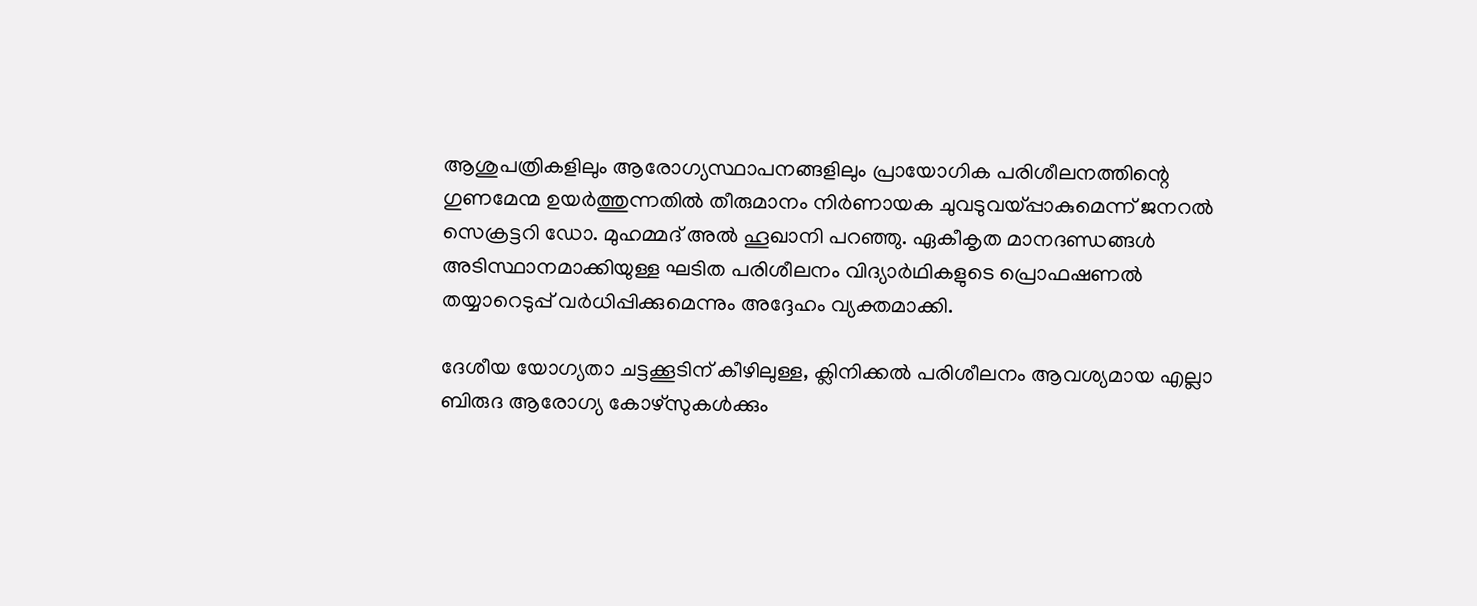ആശുപത്രികളിലും ആരോഗ്യസ്ഥാപനങ്ങളിലും പ്രായോഗിക പരിശീലനത്തിന്റെ ഗുണമേന്മ ഉയർത്തുന്നതിൽ തീരുമാനം നിർണായക ചുവടുവയ്‌പ്പാകുമെന്ന് ജനറൽ സെക്രട്ടറി ഡോ. മുഹമ്മദ് അൽ ഹൂഖാനി പറഞ്ഞു. ഏകീകൃത മാനദണ്ഡങ്ങൾ അടിസ്ഥാനമാക്കിയുള്ള ഘടിത പരിശീലനം വിദ്യാർഥികളുടെ പ്രൊഫഷണൽ തയ്യാറെടുപ്പ് വർധിപ്പിക്കുമെന്നും അദ്ദേഹം വ്യക്തമാക്കി.

ദേശീയ യോഗ്യതാ ചട്ടക്കൂടിന്‌ കീഴിലുള്ള, ക്ലിനിക്കൽ പരിശീലനം ആവശ്യമായ എല്ലാ ബിരുദ ആരോഗ്യ കോഴ്സുകൾക്കും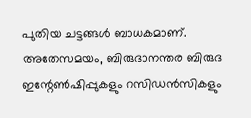പുതിയ ചട്ടങ്ങൾ ബാധകമാണ്. അതേസമയം, ബിരുദാനന്തര ബിരുദ ഇന്റേൺഷിപ്പുകളും റസിഡൻസികളും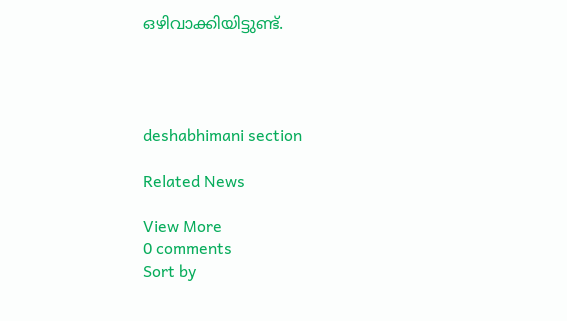ഒഴിവാക്കിയിട്ടുണ്ട്‌.




deshabhimani section

Related News

View More
0 comments
Sort by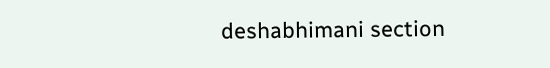deshabhimani section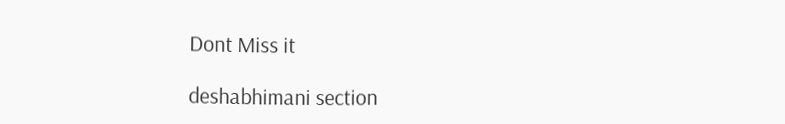Dont Miss it

deshabhimani section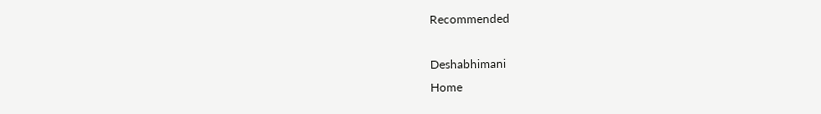Recommended

Deshabhimani
Home